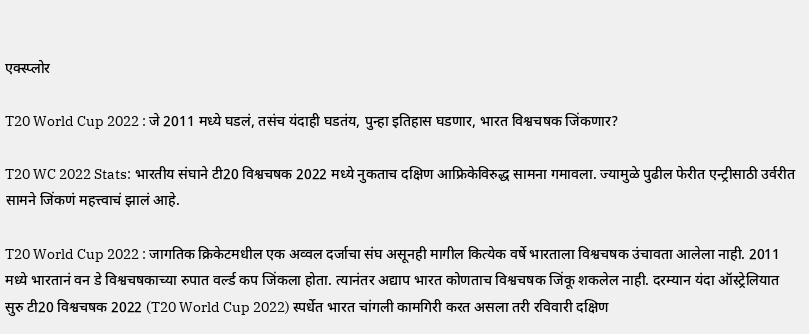एक्स्प्लोर

T20 World Cup 2022 : जे 2011 मध्ये घडलं, तसंच यंदाही घडतंय, पुन्हा इतिहास घडणार, भारत विश्वचषक जिंकणार?

T20 WC 2022 Stats: भारतीय संघाने टी20 विश्वचषक 2022 मध्ये नुकताच दक्षिण आफ्रिकेविरुद्ध सामना गमावला. ज्यामुळे पुढील फेरीत एन्ट्रीसाठी उर्वरीत सामने जिंकणं महत्त्वाचं झालं आहे.

T20 World Cup 2022 : जागतिक क्रिकेटमधील एक अव्वल दर्जाचा संघ असूनही मागील कित्येक वर्षे भारताला विश्वचषक उंचावता आलेला नाही. 2011 मध्ये भारतानं वन डे विश्वचषकाच्या रुपात वर्ल्ड कप जिंकला होता. त्यानंतर अद्याप भारत कोणताच विश्वचषक जिंकू शकलेल नाही. दरम्यान यंदा ऑस्ट्रेलियात सुरु टी20 विश्वचषक 2022 (T20 World Cup 2022) स्पर्धेत भारत चांगली कामगिरी करत असला तरी रविवारी दक्षिण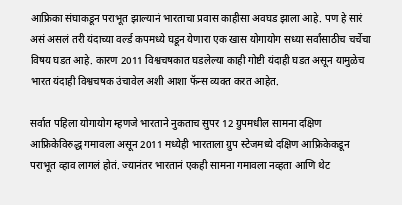आफ्रिका संघाकडून पराभूत झाल्यानं भारताचा प्रवास काहीसा अवघड झाला आहे. पण हे सारं असं असलं तरी यंदाच्या वर्ल्ड कपमध्ये घडून येणारा एक खास योगायोग सध्या सर्वांसाठीच चर्चेचा विषय घडत आहे. कारण 2011 विश्वचषकात घडलेल्या काही गोष्टी यंदाही घडत असून यामुळेच भारत यंदाही विश्वचषक उंचावेल अशी आशा फॅन्स व्यक्त करत आहेत.

सर्वात पहिला योगायोग म्हणजे भारताने नुकताच सुपर 12 ग्रुपमधील सामना दक्षिण आफ्रिकेविरुद्ध गमावला असून 2011 मध्येही भारताला ग्रुप स्टेजमध्ये दक्षिण आफ्रिकेकडून पराभूत व्हाव लागलं होतं. ज्यानंतर भारतानं एकही सामना गमावला नव्हता आणि थेट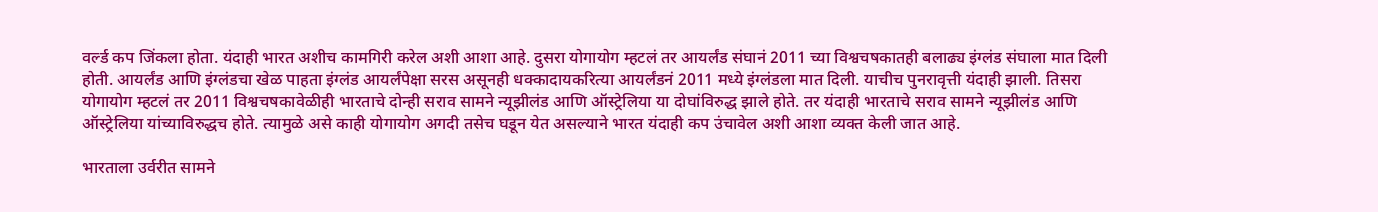वर्ल्ड कप जिंकला होता. यंदाही भारत अशीच कामगिरी करेल अशी आशा आहे. दुसरा योगायोग म्हटलं तर आयर्लंड संघानं 2011 च्या विश्वचषकातही बलाढ्य इंग्लंड संघाला मात दिली होती. आयर्लंड आणि इंग्लंडचा खेळ पाहता इंग्लंड आयर्लंपेक्षा सरस असूनही धक्कादायकरित्या आयर्लंडनं 2011 मध्ये इंग्लंडला मात दिली. याचीच पुनरावृत्ती यंदाही झाली. तिसरा योगायोग म्हटलं तर 2011 विश्वचषकावेळीही भारताचे दोन्ही सराव सामने न्यूझीलंड आणि ऑस्ट्रेलिया या दोघांविरुद्ध झाले होते. तर यंदाही भारताचे सराव सामने न्यूझीलंड आणि ऑस्ट्रेलिया यांच्याविरुद्धच होते. त्यामुळे असे काही योगायोग अगदी तसेच घडून येत असल्याने भारत यंदाही कप उंचावेल अशी आशा व्यक्त केली जात आहे.

भारताला उर्वरीत सामने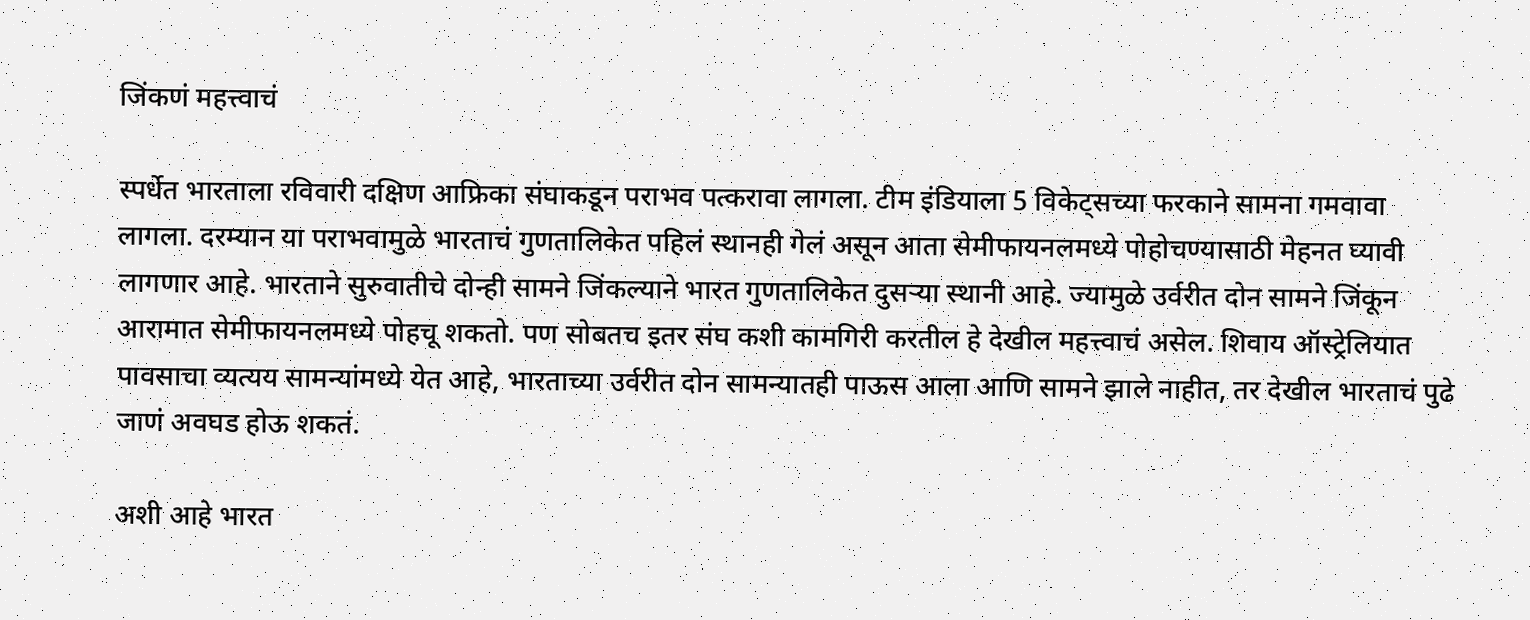जिंकणं महत्त्वाचं

स्पर्धेत भारताला रविवारी दक्षिण आफ्रिका संघाकडून पराभव पत्करावा लागला. टीम इंडियाला 5 विकेट्सच्या फरकाने सामना गमवावा लागला. दरम्यान या पराभवामुळे भारताचं गुणतालिकेत पहिलं स्थानही गेलं असून आता सेमीफायनलमध्ये पोहोचण्यासाठी मेहनत घ्यावी लागणार आहे. भारताने सुरुवातीचे दोन्ही सामने जिंकल्याने भारत गुणतालिकेत दुसऱ्या स्थानी आहे. ज्यामुळे उर्वरीत दोन सामने जिंकून आरामात सेमीफायनलमध्ये पोहचू शकतो. पण सोबतच इतर संघ कशी कामगिरी करतील हे देखील महत्त्वाचं असेल. शिवाय ऑस्ट्रेलियात पावसाचा व्यत्यय सामन्यांमध्ये येत आहे, भारताच्या उर्वरीत दोन सामन्यातही पाऊस आला आणि सामने झाले नाहीत, तर देखील भारताचं पुढे जाणं अवघड होऊ शकतं.

अशी आहे भारत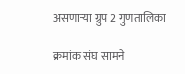असणाऱ्या ग्रुप 2 गुणतालिका

क्रमांक संघ सामने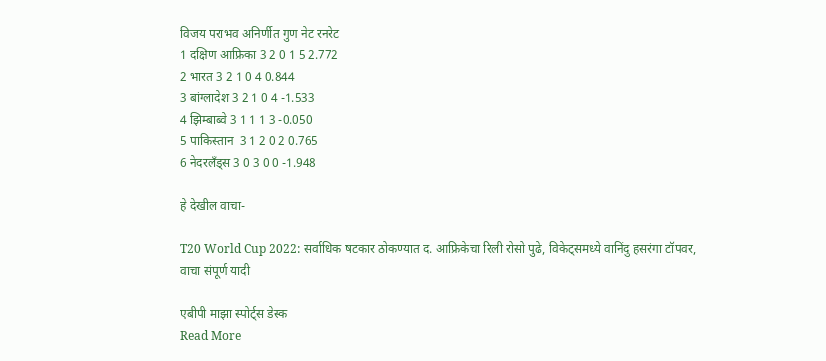विजय पराभव अनिर्णीत गुण नेट रनरेट
1 दक्षिण आफ्रिका 3 2 0 1 5 2.772
2 भारत 3 2 1 0 4 0.844
3 बांग्लादेश 3 2 1 0 4 -1.533
4 झिम्बाब्वे 3 1 1 1 3 -0.050
5 पाकिस्तान  3 1 2 0 2 0.765
6 नेदरलँड्स 3 0 3 0 0 -1.948

हे देखील वाचा-

T20 World Cup 2022: सर्वाधिक षटकार ठोकण्यात द. आफ्रिकेचा रिली रोसो पुढे, विकेट्समध्ये वानिंदु हसरंगा टॉपवर, वाचा संपूर्ण यादी

एबीपी माझा स्पोर्ट्स डेस्क
Read More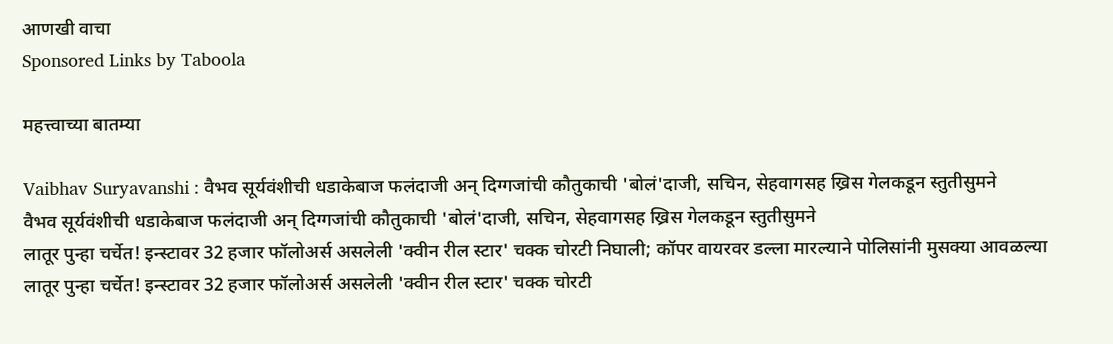आणखी वाचा
Sponsored Links by Taboola

महत्त्वाच्या बातम्या

Vaibhav Suryavanshi : वैभव सूर्यवंशीची धडाकेबाज फलंदाजी अन् दिग्गजांची कौतुकाची 'बोलं'दाजी, सचिन, सेहवागसह ख्रिस गेलकडून स्तुतीसुमने
वैभव सूर्यवंशीची धडाकेबाज फलंदाजी अन् दिग्गजांची कौतुकाची 'बोलं'दाजी, सचिन, सेहवागसह ख्रिस गेलकडून स्तुतीसुमने
लातूर पुन्हा चर्चेत! इन्स्टावर 32 हजार फॉलोअर्स असलेली 'क्वीन रील स्टार' चक्क चोरटी निघाली; कॉपर वायरवर डल्ला मारल्याने पोलिसांनी मुसक्या आवळल्या
लातूर पुन्हा चर्चेत! इन्स्टावर 32 हजार फॉलोअर्स असलेली 'क्वीन रील स्टार' चक्क चोरटी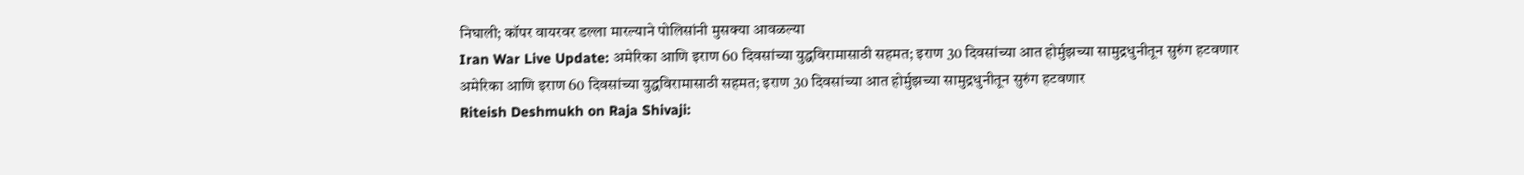निघाली; कॉपर वायरवर डल्ला मारल्याने पोलिसांनी मुसक्या आवळल्या
Iran War Live Update: अमेरिका आणि इराण 60 दिवसांच्या युद्धविरामासाठी सहमत; इराण 30 दिवसांच्या आत होर्मुझच्या सामुद्रधुनीतून सुरुंग हटवणार
अमेरिका आणि इराण 60 दिवसांच्या युद्धविरामासाठी सहमत; इराण 30 दिवसांच्या आत होर्मुझच्या सामुद्रधुनीतून सुरुंग हटवणार
Riteish Deshmukh on Raja Shivaji: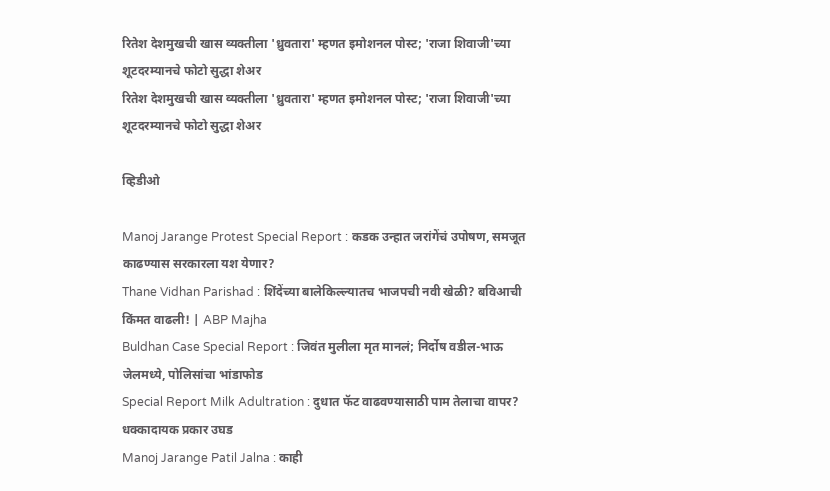रितेश देशमुखची खास व्यक्तीला 'ध्रुवतारा' म्हणत इमोशनल पोस्ट; 'राजा शिवाजी'च्या शूटदरम्यानचे फोटो सुद्धा शेअर
रितेश देशमुखची खास व्यक्तीला 'ध्रुवतारा' म्हणत इमोशनल पोस्ट; 'राजा शिवाजी'च्या शूटदरम्यानचे फोटो सुद्धा शेअर

व्हिडीओ

Manoj Jarange Protest Special Report : कडक उन्हात जरांगेंचं उपोषण, समजूत काढण्यास सरकारला यश येणार?
Thane Vidhan Parishad : शिंदेंच्या बालेकिल्ल्यातच भाजपची नवी खेळी? बविआची किंमत वाढली! | ABP Majha
Buldhan Case Special Report : जिवंत मुलीला मृत मानलं; निर्दोष वडील-भाऊ जेलमध्ये, पोलिसांचा भांडाफोड
Special Report Milk Adultration : दुधात फॅट वाढवण्यासाठी पाम तेलाचा वापर? धक्कादायक प्रकार उघड
Manoj Jarange Patil Jalna : काही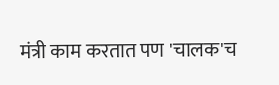मंत्री काम करतात पण 'चालक'च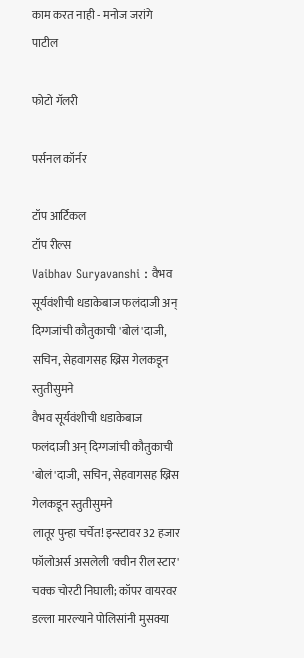काम करत नाही - मनोज जरांगे पाटील

फोटो गॅलरी

पर्सनल कॉर्नर

टॉप आर्टिकल
टॉप रील्स
Vaibhav Suryavanshi : वैभव सूर्यवंशीची धडाकेबाज फलंदाजी अन् दिग्गजांची कौतुकाची 'बोलं'दाजी, सचिन, सेहवागसह ख्रिस गेलकडून स्तुतीसुमने
वैभव सूर्यवंशीची धडाकेबाज फलंदाजी अन् दिग्गजांची कौतुकाची 'बोलं'दाजी, सचिन, सेहवागसह ख्रिस गेलकडून स्तुतीसुमने
लातूर पुन्हा चर्चेत! इन्स्टावर 32 हजार फॉलोअर्स असलेली 'क्वीन रील स्टार' चक्क चोरटी निघाली; कॉपर वायरवर डल्ला मारल्याने पोलिसांनी मुसक्या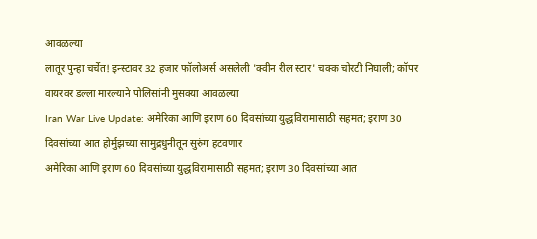आवळल्या
लातूर पुन्हा चर्चेत! इन्स्टावर 32 हजार फॉलोअर्स असलेली 'क्वीन रील स्टार' चक्क चोरटी निघाली; कॉपर वायरवर डल्ला मारल्याने पोलिसांनी मुसक्या आवळल्या
Iran War Live Update: अमेरिका आणि इराण 60 दिवसांच्या युद्धविरामासाठी सहमत; इराण 30 दिवसांच्या आत होर्मुझच्या सामुद्रधुनीतून सुरुंग हटवणार
अमेरिका आणि इराण 60 दिवसांच्या युद्धविरामासाठी सहमत; इराण 30 दिवसांच्या आत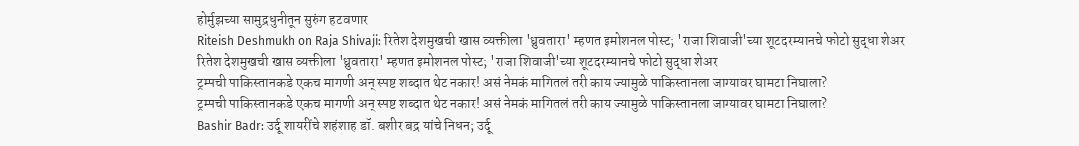होर्मुझच्या सामुद्रधुनीतून सुरुंग हटवणार
Riteish Deshmukh on Raja Shivaji: रितेश देशमुखची खास व्यक्तीला 'ध्रुवतारा' म्हणत इमोशनल पोस्ट; 'राजा शिवाजी'च्या शूटदरम्यानचे फोटो सुद्धा शेअर
रितेश देशमुखची खास व्यक्तीला 'ध्रुवतारा' म्हणत इमोशनल पोस्ट; 'राजा शिवाजी'च्या शूटदरम्यानचे फोटो सुद्धा शेअर
ट्रम्पची पाकिस्तानकडे एकच मागणी अन् स्पष्ट शब्दात थेट नकार! असं नेमकं मागितलं तरी काय ज्यामुळे पाकिस्तानला जाग्यावर घामटा निघाला?
ट्रम्पची पाकिस्तानकडे एकच मागणी अन् स्पष्ट शब्दात थेट नकार! असं नेमकं मागितलं तरी काय ज्यामुळे पाकिस्तानला जाग्यावर घामटा निघाला?
Bashir Badr: उर्दू शायरींचे शहंशाह डॉ. बशीर बद्र यांचे निधन; उर्दू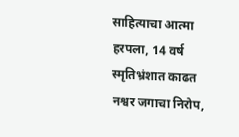साहित्याचा आत्मा हरपला, 14 वर्ष स्मृतिभ्रंशात काढत नश्वर जगाचा निरोप,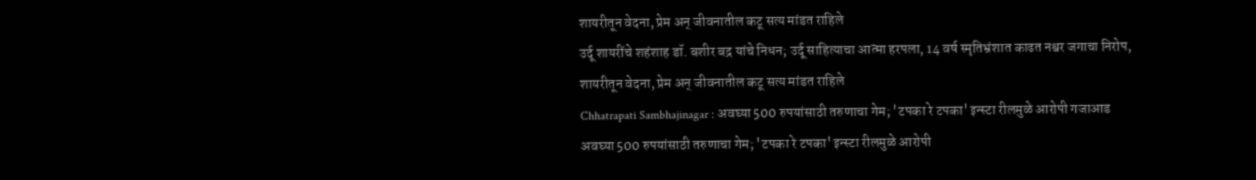शायरीतून वेदना, प्रेम अन् जीवनातील कटू सत्य मांडत राहिले
उर्दू शायरींचे शहंशाह डॉ. बशीर बद्र यांचे निधन; उर्दू साहित्याचा आत्मा हरपला, 14 वर्ष स्मृतिभ्रंशात काढत नश्वर जगाचा निरोप, शायरीतून वेदना, प्रेम अन् जीवनातील कटू सत्य मांडत राहिले
Chhatrapati Sambhajinagar : अवघ्या 500 रुपयांसाठी तरुणाचा गेम; 'टपका रे टपका' इन्स्टा रीलमुळे आरोपी गजाआड
अवघ्या 500 रुपयांसाठी तरुणाचा गेम; 'टपका रे टपका' इन्स्टा रीलमुळे आरोपी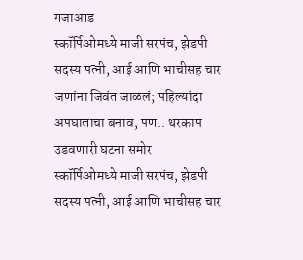गजाआड
स्कॉर्पिओमध्ये माजी सरपंच, झेडपी सदस्य पत्नी, आई आणि भाचीसह चार जणांना जिवंत जाळलं; पहिल्यांदा अपघाताचा बनाव, पण.. थरकाप उडवणारी घटना समोर
स्कॉर्पिओमध्ये माजी सरपंच, झेडपी सदस्य पत्नी, आई आणि भाचीसह चार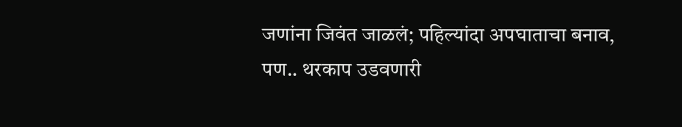जणांना जिवंत जाळलं; पहिल्यांदा अपघाताचा बनाव, पण.. थरकाप उडवणारी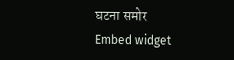घटना समोर
Embed widget